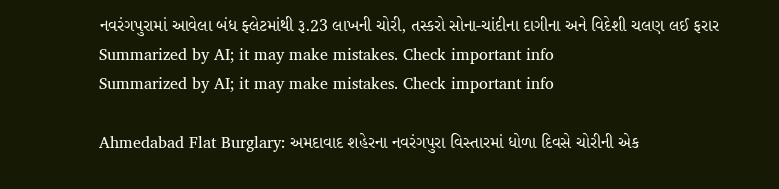નવરંગપુરામાં આવેલા બંધ ફ્લેટમાંથી રૂ.23 લાખની ચોરી, તસ્કરો સોના-ચાંદીના દાગીના અને વિદેશી ચલણ લઈ ફરાર
Summarized by AI; it may make mistakes. Check important info
Summarized by AI; it may make mistakes. Check important info

Ahmedabad Flat Burglary: અમદાવાદ શહેરના નવરંગપુરા વિસ્તારમાં ધોળા દિવસે ચોરીની એક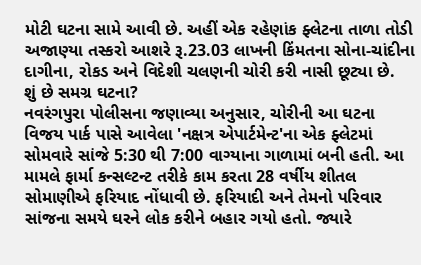મોટી ઘટના સામે આવી છે. અહીં એક રહેણાંક ફ્લેટના તાળા તોડી અજાણ્યા તસ્કરો આશરે રૂ.23.03 લાખની કિંમતના સોના-ચાંદીના દાગીના, રોકડ અને વિદેશી ચલણની ચોરી કરી નાસી છૂટ્યા છે.
શું છે સમગ્ર ઘટના?
નવરંગપુરા પોલીસના જણાવ્યા અનુસાર, ચોરીની આ ઘટના વિજય પાર્ક પાસે આવેલા 'નક્ષત્ર એપાર્ટમેન્ટ'ના એક ફ્લેટમાં સોમવારે સાંજે 5:30 થી 7:00 વાગ્યાના ગાળામાં બની હતી. આ મામલે ફાર્મા કન્સલ્ટન્ટ તરીકે કામ કરતા 28 વર્ષીય શીતલ સોમાણીએ ફરિયાદ નોંધાવી છે. ફરિયાદી અને તેમનો પરિવાર સાંજના સમયે ઘરને લોક કરીને બહાર ગયો હતો. જ્યારે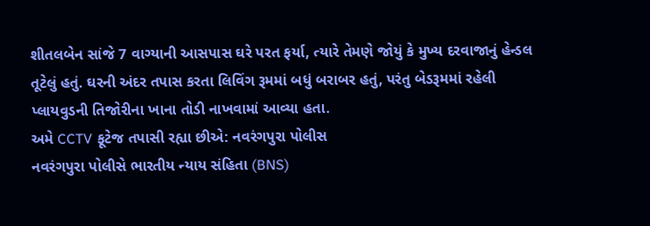શીતલબેન સાંજે 7 વાગ્યાની આસપાસ ઘરે પરત ફર્યા, ત્યારે તેમણે જોયું કે મુખ્ય દરવાજાનું હેન્ડલ તૂટેલું હતું. ઘરની અંદર તપાસ કરતા લિવિંગ રૂમમાં બધું બરાબર હતું, પરંતુ બેડરૂમમાં રહેલી પ્લાયવુડની તિજોરીના ખાના તોડી નાખવામાં આવ્યા હતા.
અમે CCTV ફૂટેજ તપાસી રહ્યા છીએ: નવરંગપુરા પોલીસ
નવરંગપુરા પોલીસે ભારતીય ન્યાય સંહિતા (BNS)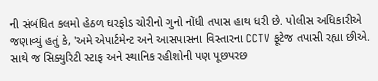ની સંબંધિત કલમો હેઠળ ઘરફોડ ચોરીનો ગુનો નોંધી તપાસ હાથ ધરી છે. પોલીસ અધિકારીએ જણાવ્યું હતું કે, 'અમે એપાર્ટમેન્ટ અને આસપાસના વિસ્તારના CCTV ફૂટેજ તપાસી રહ્યા છીએ. સાથે જ સિક્યુરિટી સ્ટાફ અને સ્થાનિક રહીશોની પણ પૂછપરછ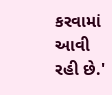કરવામાં આવી રહી છે.'